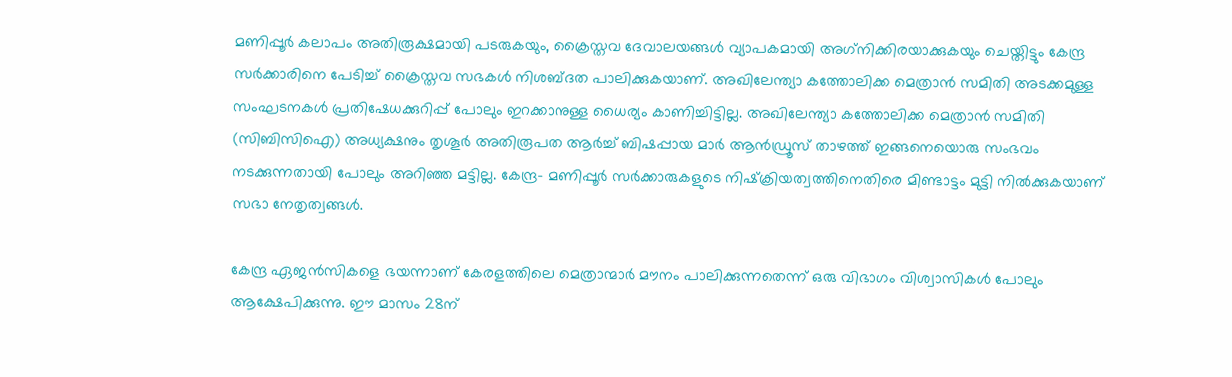മണിപ്പൂര്‍ കലാപം അതിരൂക്ഷമായി പടരുകയും, ക്രൈസ്തവ ദേവാലയങ്ങള്‍ വ്യാപകമായി അഗ്‌നിക്കിരയാക്കുകയും ചെയ്തിട്ടും കേന്ദ്ര സര്‍ക്കാരിനെ പേടിച്ച്‌ ക്രൈസ്തവ സഭകള്‍ നിശബ്ദത പാലിക്കുകയാണ്. അഖിലേന്ത്യാ കത്തോലിക്ക മെത്രാന്‍ സമിതി അടക്കമുള്ള സംഘടനകള്‍ പ്രതിഷേധക്കുറിപ്പ് പോലും ഇറക്കാനുള്ള ധൈര്യം കാണിച്ചിട്ടില്ല. അഖിലേന്ത്യാ കത്തോലിക്ക മെത്രാന്‍ സമിതി (സിബിസിഐ) അധ്യക്ഷനും തൃശൂര്‍ അതിരൂപത ആര്‍ച്ച്‌ ബിഷപ്പായ മാര്‍ ആന്‍ഡ്രൂസ് താഴത്ത് ഇങ്ങനെയൊരു സംഭവം നടക്കുന്നതായി പോലും അറിഞ്ഞ മട്ടില്ല. കേന്ദ്ര- മണിപ്പൂര്‍ സര്‍ക്കാരുകളുടെ നിഷ്‌ക്രിയത്വത്തിനെതിരെ മിണ്ടാട്ടം മുട്ടി നില്‍ക്കുകയാണ് സഭാ നേതൃത്വങ്ങൾ.

കേന്ദ്ര ഏജന്‍സികളെ ഭയന്നാണ് കേരളത്തിലെ മെത്രാന്മാര്‍ മൗനം പാലിക്കുന്നതെന്ന് ഒരു വിഭാഗം വിശ്വാസികൾ പോലും ആക്ഷേപിക്കുന്നു. ഈ മാസം 28ന്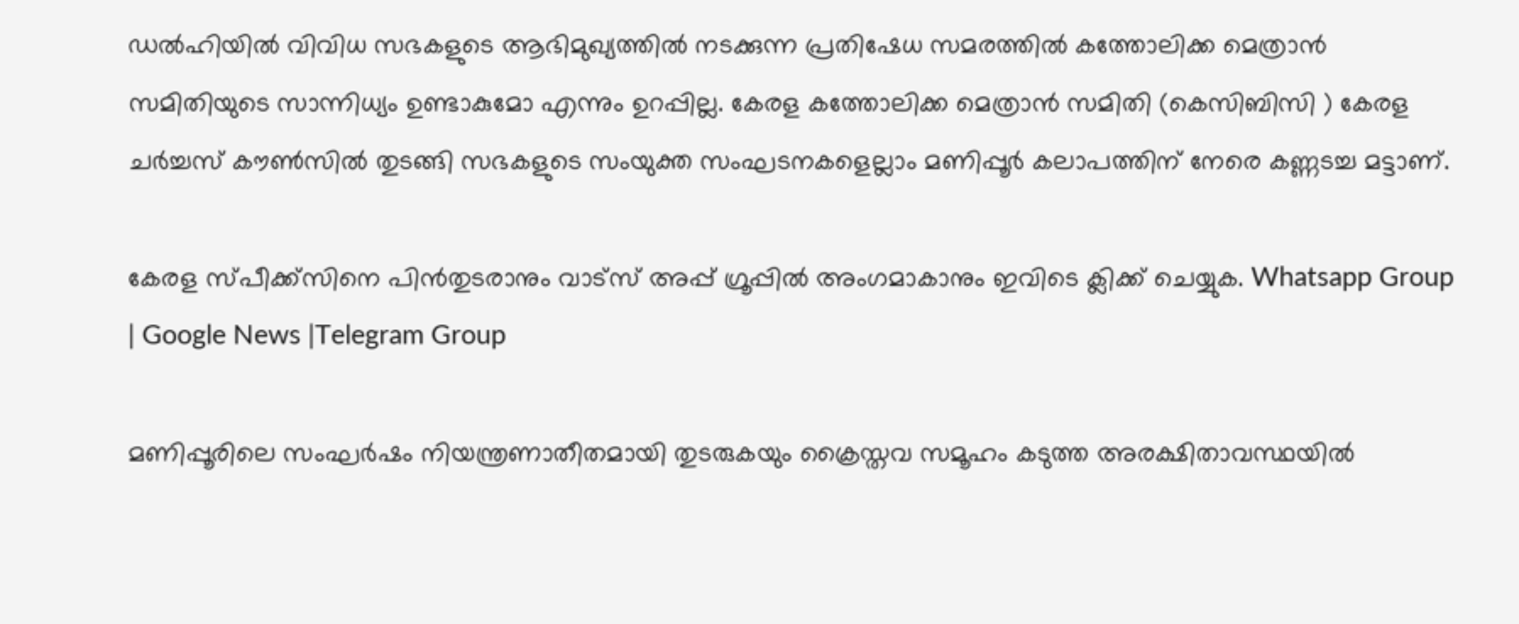ഡല്‍ഹിയില്‍ വിവിധ സഭകളുടെ ആഭിമുഖ്യത്തില്‍ നടക്കുന്ന പ്രതിഷേധ സമരത്തില്‍ കത്തോലിക്ക മെത്രാന്‍ സമിതിയുടെ സാന്നിധ്യം ഉണ്ടാകുമോ എന്നും ഉറപ്പില്ല. കേരള കത്തോലിക്ക മെത്രാന്‍ സമിതി (കെസിബിസി ) കേരള ചര്‍ച്ചസ് കൗണ്‍സില്‍ തുടങ്ങി സഭകളുടെ സംയുക്ത സംഘടനകളെല്ലാം മണിപ്പൂര്‍ കലാപത്തിന് നേരെ കണ്ണടച്ച മട്ടാണ്.

കേരള സ്പീക്ക്സിനെ പിൻതുടരാനും വാട്സ് അപ്പ് ഗ്രൂപ്പിൽ അംഗമാകാനും ഇവിടെ ക്ലിക്ക് ചെയ്യുക. Whatsapp Group | Google News |Telegram Group

മണിപ്പൂരിലെ സംഘര്‍ഷം നിയന്ത്രണാതീതമായി തുടരുകയും ക്രൈസ്തവ സമൂഹം കടുത്ത അരക്ഷിതാവസ്ഥയില്‍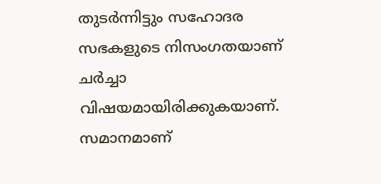തുടര്‍ന്നിട്ടും സഹോദര സഭകളുടെ നിസംഗതയാണ് ചര്‍ച്ചാ വിഷയമായിരിക്കുകയാണ്. സമാനമാണ്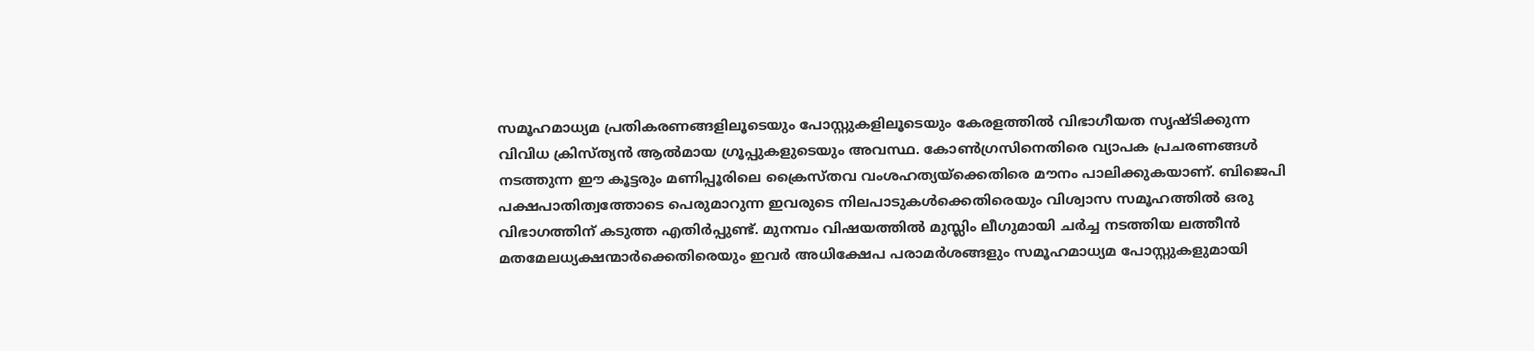സമൂഹമാധ്യമ പ്രതികരണങ്ങളിലൂടെയും പോസ്റ്റുകളിലൂടെയും കേരളത്തിൽ വിഭാഗീയത സൃഷ്ടിക്കുന്ന വിവിധ ക്രിസ്ത്യൻ ആൽമായ ഗ്രൂപ്പുകളുടെയും അവസ്ഥ. കോൺഗ്രസിനെതിരെ വ്യാപക പ്രചരണങ്ങൾ നടത്തുന്ന ഈ കൂട്ടരും മണിപ്പൂരിലെ ക്രൈസ്തവ വംശഹത്യയ്ക്കെതിരെ മൗനം പാലിക്കുകയാണ്. ബിജെപി പക്ഷപാതിത്വത്തോടെ പെരുമാറുന്ന ഇവരുടെ നിലപാടുകൾക്കെതിരെയും വിശ്വാസ സമൂഹത്തിൽ ഒരു വിഭാഗത്തിന് കടുത്ത എതിർപ്പുണ്ട്. മുനമ്പം വിഷയത്തിൽ മുസ്ലിം ലീഗുമായി ചർച്ച നടത്തിയ ലത്തീൻ മതമേലധ്യക്ഷന്മാർക്കെതിരെയും ഇവർ അധിക്ഷേപ പരാമർശങ്ങളും സമൂഹമാധ്യമ പോസ്റ്റുകളുമായി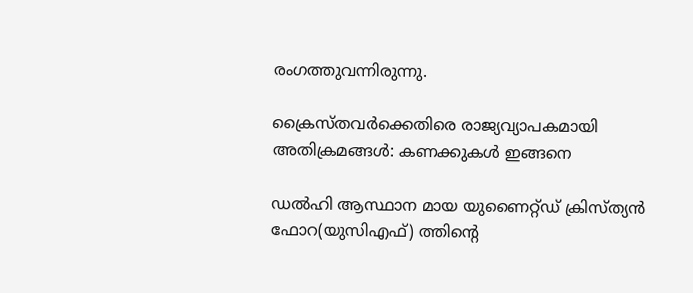രംഗത്തുവന്നിരുന്നു.

ക്രൈസ്തവർക്കെതിരെ രാജ്യവ്യാപകമായി അതിക്രമങ്ങൾ: കണക്കുകൾ ഇങ്ങനെ

ഡല്‍ഹി ആസ്ഥാന മായ യുണൈറ്റ്ഡ് ക്രിസ്ത്യന്‍ ഫോറ(യുസിഎഫ്) ത്തിന്റെ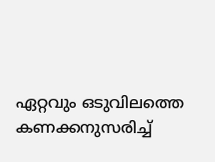ഏറ്റവും ഒടുവിലത്തെ കണക്കനുസരിച്ച്‌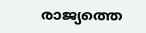രാജ്യത്തെ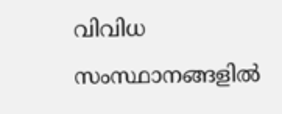വിവിധ സംസ്ഥാനങ്ങളില്‍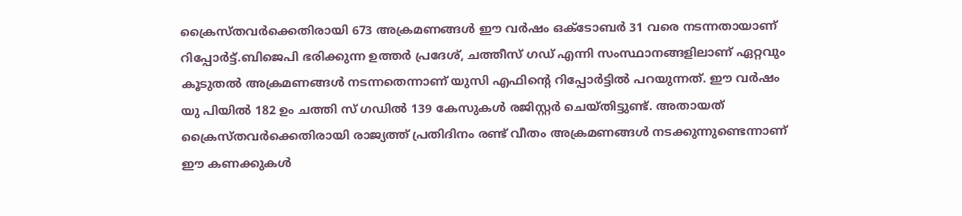ക്രൈസ്തവര്‍ക്കെതിരായി 673 അക്രമണങ്ങള്‍ ഈ വര്‍ഷം ഒക്ടോബര്‍ 31 വരെ നടന്നതായാണ് റിപ്പോര്‍ട്ട്.ബിജെപി ഭരിക്കുന്ന ഉത്തര്‍ പ്രദേശ്, ചത്തീസ് ഗഡ് എന്നി സംസ്ഥാനങ്ങളിലാണ് ഏറ്റവും കൂടുതല്‍ അക്രമണങ്ങള്‍ നടന്നതെന്നാണ് യുസി എഫിന്റെ റിപ്പോര്‍ട്ടില്‍ പറയുന്നത്. ഈ വര്‍ഷം യു പിയില്‍ 182 ഉം ചത്തി സ് ഗഡില്‍ 139 കേസുകള്‍ രജിസ്റ്റര്‍ ചെയ്തിട്ടുണ്ട്. അതായത് ക്രൈസ്തവര്‍ക്കെതിരായി രാജ്യത്ത് പ്രതിദിനം രണ്ട് വീതം അക്രമണങ്ങള്‍ നടക്കുന്നുണ്ടെന്നാണ് ഈ കണക്കുകള്‍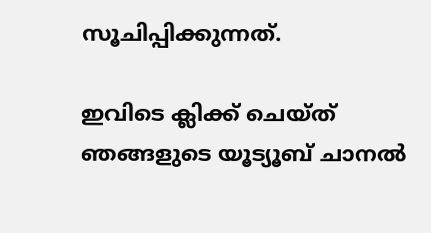സൂചിപ്പിക്കുന്നത്.

ഇവിടെ ക്ലിക്ക് ചെയ്ത് ഞങ്ങളുടെ യൂട്യൂബ് ചാനൽ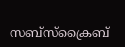സബ്സ്ക്രൈബ്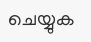ചെയ്യുക